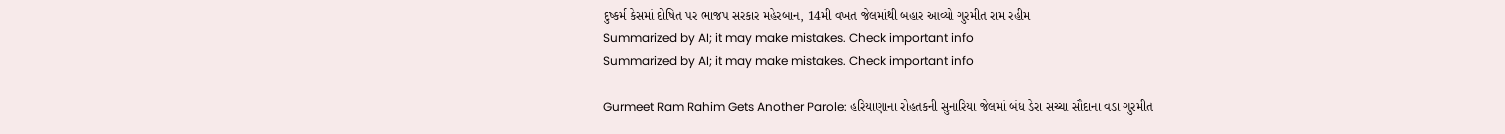દુષ્કર્મ કેસમાં દોષિત પર ભાજપ સરકાર મહેરબાન, 14મી વખત જેલમાંથી બહાર આવ્યો ગુરમીત રામ રહીમ
Summarized by AI; it may make mistakes. Check important info
Summarized by AI; it may make mistakes. Check important info

Gurmeet Ram Rahim Gets Another Parole: હરિયાણાના રોહતકની સુનારિયા જેલમાં બંધ ડેરા સચ્ચા સૌદાના વડા ગુરમીત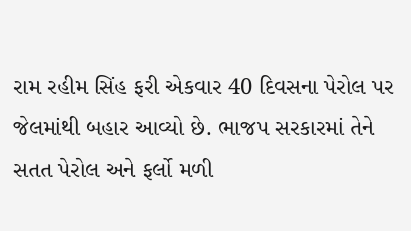રામ રહીમ સિંહ ફરી એકવાર 40 દિવસના પેરોલ પર જેલમાંથી બહાર આવ્યો છે. ભાજપ સરકારમાં તેને સતત પેરોલ અને ફર્લો મળી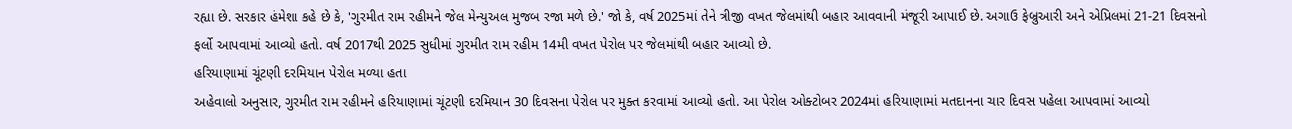રહ્યા છે. સરકાર હંમેશા કહે છે કે, 'ગુરમીત રામ રહીમને જેલ મેન્યુઅલ મુજબ રજા મળે છે.' જો કે, વર્ષ 2025માં તેને ત્રીજી વખત જેલમાંથી બહાર આવવાની મંજૂરી આપાઈ છે. અગાઉ ફેબ્રુઆરી અને એપ્રિલમાં 21-21 દિવસનો ફર્લો આપવામાં આવ્યો હતો. વર્ષ 2017થી 2025 સુધીમાં ગુરમીત રામ રહીમ 14મી વખત પેરોલ પર જેલમાંથી બહાર આવ્યો છે.
હરિયાણામાં ચૂંટણી દરમિયાન પેરોલ મળ્યા હતા
અહેવાલો અનુસાર, ગુરમીત રામ રહીમને હરિયાણામાં ચૂંટણી દરમિયાન 30 દિવસના પેરોલ પર મુક્ત કરવામાં આવ્યો હતો. આ પેરોલ ઓક્ટોબર 2024માં હરિયાણામાં મતદાનના ચાર દિવસ પહેલા આપવામાં આવ્યો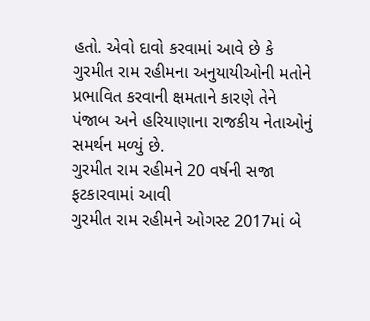હતો. એવો દાવો કરવામાં આવે છે કે ગુરમીત રામ રહીમના અનુયાયીઓની મતોને પ્રભાવિત કરવાની ક્ષમતાને કારણે તેને પંજાબ અને હરિયાણાના રાજકીય નેતાઓનું સમર્થન મળ્યું છે.
ગુરમીત રામ રહીમને 20 વર્ષની સજા ફટકારવામાં આવી
ગુરમીત રામ રહીમને ઓગસ્ટ 2017માં બે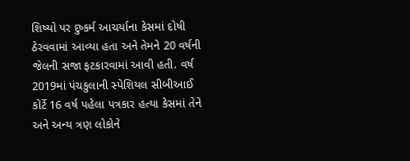શિષ્યો પર દુષ્કર્મ આચર્યાના કેસમાં દોષી ઠેરવવામાં આવ્યા હતા અને તેમને 20 વર્ષની જેલની સજા ફટકારવામાં આવી હતી. વર્ષ 2019માં પંચકુલાની સ્પેશિયલ સીબીઆઈ કોર્ટે 16 વર્ષ પહેલા પત્રકાર હત્યા કેસમાં તેને અને અન્ય ત્રણ લોકોને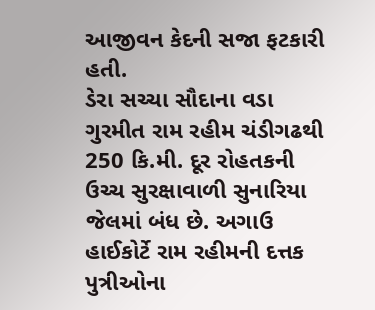આજીવન કેદની સજા ફટકારી હતી.
ડેરા સચ્ચા સૌદાના વડા ગુરમીત રામ રહીમ ચંડીગઢથી 250 કિ.મી. દૂર રોહતકની ઉચ્ચ સુરક્ષાવાળી સુનારિયા જેલમાં બંધ છે. અગાઉ હાઈકોર્ટે રામ રહીમની દત્તક પુત્રીઓના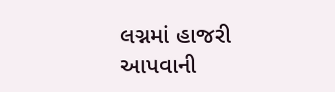લગ્નમાં હાજરી આપવાની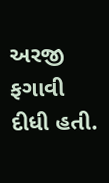અરજી ફગાવી દીધી હતી.